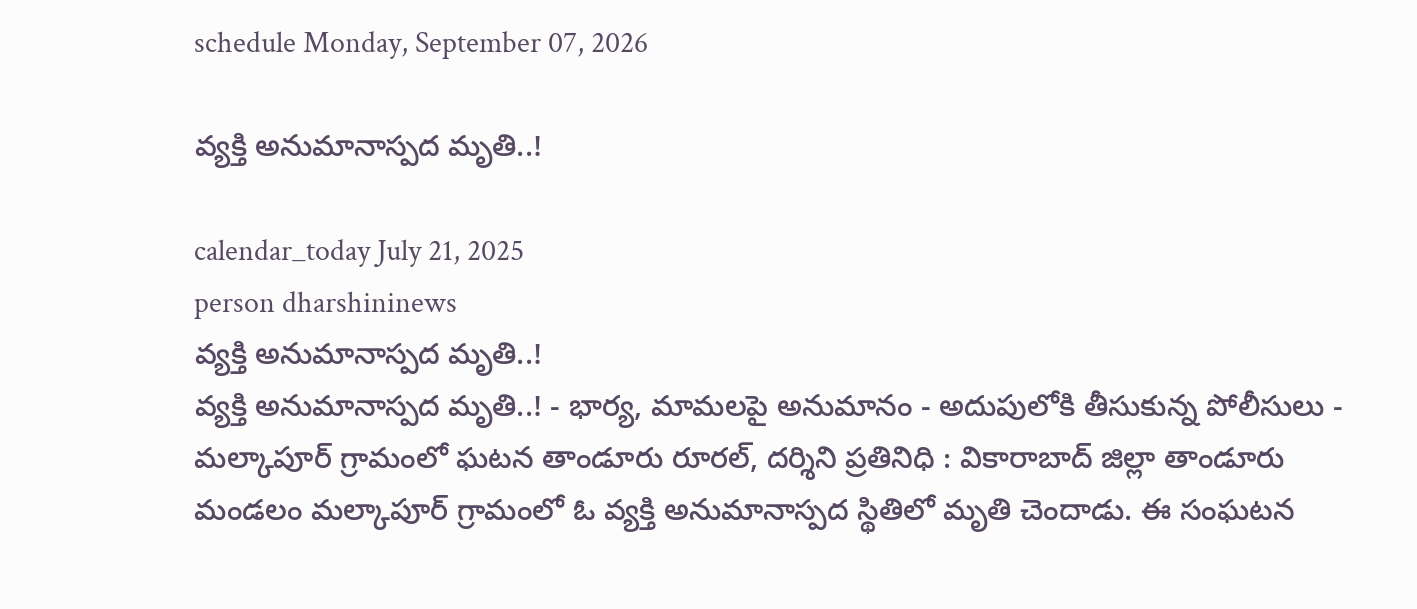schedule Monday, September 07, 2026

వ్యక్తి అనుమానాస్పద మృతి..!

calendar_today July 21, 2025
person dharshininews
వ్యక్తి అనుమానాస్పద మృతి..!
వ్యక్తి అనుమానాస్పద మృతి..! - భార్య, మామలపై అనుమానం - అదుపులోకి తీసుకున్న పోలీసులు - మల్కాపూర్ గ్రామంలో ఘటన తాండూరు రూరల్, దర్శిని ప్రతినిధి : వికారాబాద్ జిల్లా తాండూరు మండలం మల్కాపూర్ గ్రామంలో ఓ వ్యక్తి అనుమానాస్పద స్థితిలో మృతి చెందాడు. ఈ సంఘటన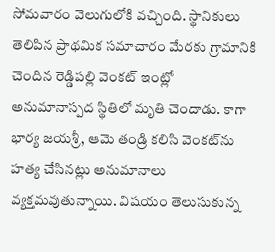సోమవారం వెలుగులోకి వచ్చింది. స్థానికులు తెలిపిన ప్రాథమిక సమాచారం మేరకు గ్రామానికి చెందిన రెడ్డిపల్లి వెంకట్ ఇంట్లో అనుమానాస్పద స్థితిలో మృతి చెందాడు. కాగా భార్య జయశ్రీ, ఆమె తండ్రి కలిసి వెంకట్‌ను హత్య చేసినట్లు అనుమానాలు వ్యక్తమవుతున్నాయి. విషయం తెలుసుకున్న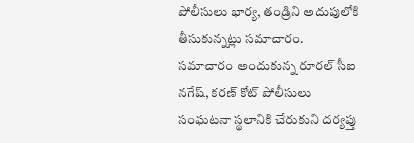పోలీసులు భార్య, తండ్రిని అదుపులోకి తీసుకున్నట్లు సమాచారం. సమాచారం అందుకున్న రూరల్ సీఐ నగేష్‌, కరణ్‌ కోట్ పోలీసులు సంఘటనా స్థలానికి చేరుకుని దర్యప్తు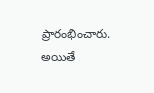ప్రారంభించారు. అయితే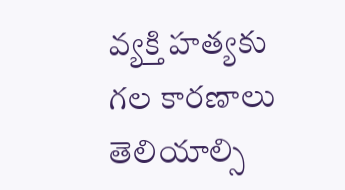వ్యక్తి హత్యకు గల కారణాలు తెలియాల్సి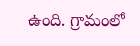ఉంది. గ్రామంలో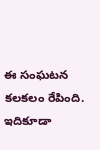ఈ సంఘటన కలకలం రేపింది. ఇదికూడా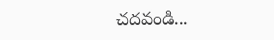చదవండి...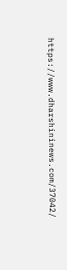https://www.dharshininews.com/37042/